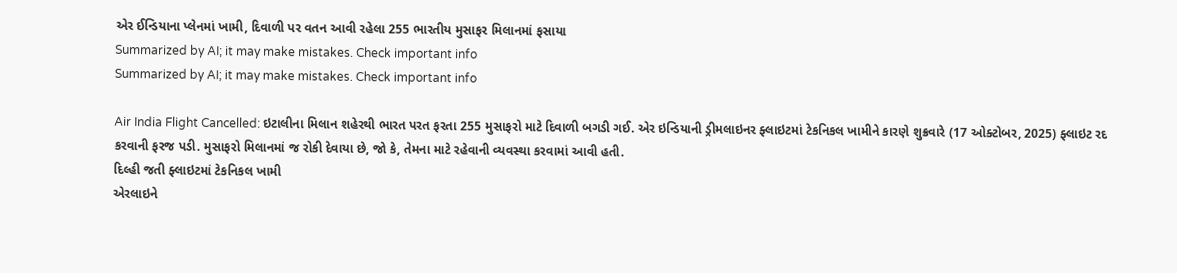એર ઈન્ડિયાના પ્લેનમાં ખામી, દિવાળી પર વતન આવી રહેલા 255 ભારતીય મુસાફર મિલાનમાં ફસાયા
Summarized by AI; it may make mistakes. Check important info
Summarized by AI; it may make mistakes. Check important info

Air India Flight Cancelled: ઇટાલીના મિલાન શહેરથી ભારત પરત ફરતા 255 મુસાફરો માટે દિવાળી બગડી ગઈ. એર ઇન્ડિયાની ડ્રીમલાઇનર ફ્લાઇટમાં ટેકનિકલ ખામીને કારણે શુક્રવારે (17 ઓક્ટોબર, 2025) ફ્લાઇટ રદ કરવાની ફરજ પડી. મુસાફરો મિલાનમાં જ રોકી દેવાયા છે, જો કે, તેમના માટે રહેવાની વ્યવસ્થા કરવામાં આવી હતી.
દિલ્હી જતી ફ્લાઇટમાં ટેકનિકલ ખામી
એરલાઇને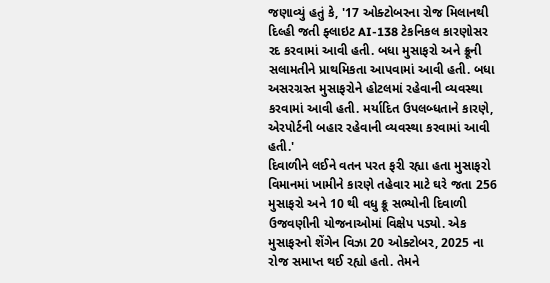જણાવ્યું હતું કે, '17 ઓક્ટોબરના રોજ મિલાનથી દિલ્હી જતી ફ્લાઇટ AI-138 ટેકનિકલ કારણોસર રદ કરવામાં આવી હતી. બધા મુસાફરો અને ક્રૂની સલામતીને પ્રાથમિકતા આપવામાં આવી હતી. બધા અસરગ્રસ્ત મુસાફરોને હોટલમાં રહેવાની વ્યવસ્થા કરવામાં આવી હતી. મર્યાદિત ઉપલબ્ધતાને કારણે, એરપોર્ટની બહાર રહેવાની વ્યવસ્થા કરવામાં આવી હતી.'
દિવાળીને લઈને વતન પરત ફરી રહ્યા હતા મુસાફરો
વિમાનમાં ખામીને કારણે તહેવાર માટે ઘરે જતા 256 મુસાફરો અને 10 થી વધુ ક્રૂ સભ્યોની દિવાળી ઉજવણીની યોજનાઓમાં વિક્ષેપ પડ્યો. એક મુસાફરનો શેંગેન વિઝા 20 ઓક્ટોબર, 2025 ના રોજ સમાપ્ત થઈ રહ્યો હતો. તેમને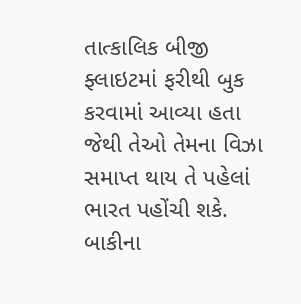તાત્કાલિક બીજી ફ્લાઇટમાં ફરીથી બુક કરવામાં આવ્યા હતા જેથી તેઓ તેમના વિઝા સમાપ્ત થાય તે પહેલાં ભારત પહોંચી શકે. બાકીના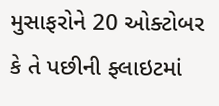મુસાફરોને 20 ઓક્ટોબર કે તે પછીની ફ્લાઇટમાં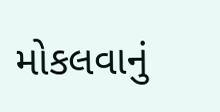મોકલવાનું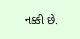નક્કી છે.